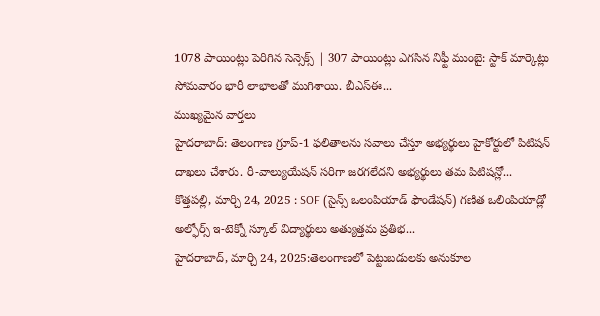1078 పాయింట్లు పెరిగిన సెన్సెక్స్ | 307 పాయింట్లు ఎగసిన నిఫ్టీ ముంబై: స్టాక్ మార్కెట్లు సోమవారం భారీ లాభాలతో ముగిశాయి. బీఎస్ఈ...
ముఖ్యమైన వార్తలు
హైదరాబాద్: తెలంగాణ గ్రూప్-1 ఫలితాలను సవాలు చేస్తూ అభ్యర్థులు హైకోర్టులో పిటిషన్ దాఖలు చేశారు. రీ-వాల్యుయేషన్ సరిగా జరగలేదని అభ్యర్థులు తమ పిటిషన్లో...
కొత్తపల్లి, మార్చి 24, 2025 : SOF (సైన్స్ ఒలంపియాడ్ ఫౌండేషన్) గణిత ఒలింపియాడ్లో అల్ఫోర్స్ ఇ-టెక్నో స్కూల్ విద్యార్థులు అత్యుత్తమ ప్రతిభ...
హైదరాబాద్, మార్చి 24, 2025:తెలంగాణలో పెట్టుబడులకు అనుకూల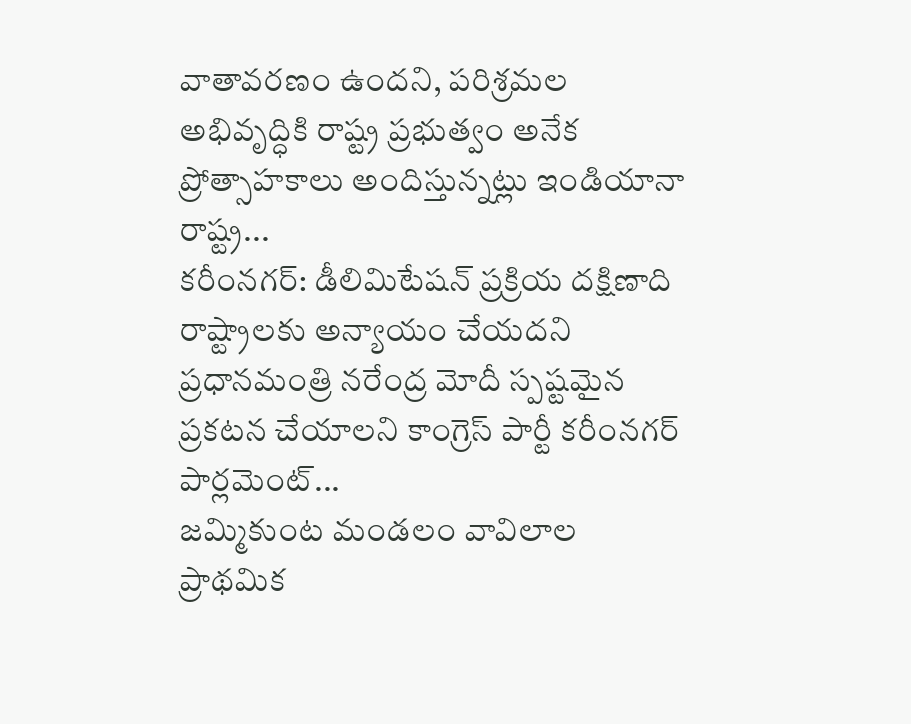వాతావరణం ఉందని, పరిశ్రమల అభివృద్ధికి రాష్ట్ర ప్రభుత్వం అనేక ప్రోత్సాహకాలు అందిస్తున్నట్లు ఇండియానా రాష్ట్ర...
కరీంనగర్: డీలిమిటేషన్ ప్రక్రియ దక్షిణాది రాష్ట్రాలకు అన్యాయం చేయదని ప్రధానమంత్రి నరేంద్ర మోదీ స్పష్టమైన ప్రకటన చేయాలని కాంగ్రెస్ పార్టీ కరీంనగర్ పార్లమెంట్...
జమ్మికుంట మండలం వావిలాల ప్రాథమిక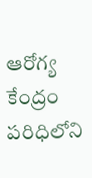ఆరోగ్య కేంద్రం పరిధిలోని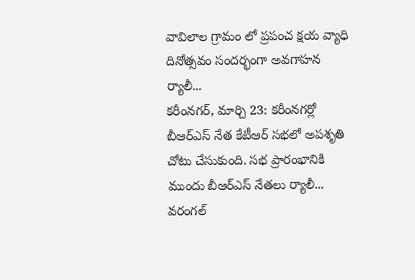వావిలాల గ్రామం లో ప్రపంచ క్షయ వ్యాధి దినోత్సవం సందర్భంగా అవగాహన ర్యాలీ...
కరీంనగర్, మార్చి 23: కరీంనగర్లో బీఆర్ఎస్ నేత కేటీఆర్ సభలో అపశృతి చోటు చేసుకుంది. సభ ప్రారంభానికి ముందు బీఆర్ఎస్ నేతలు ర్యాలీ...
వరంగల్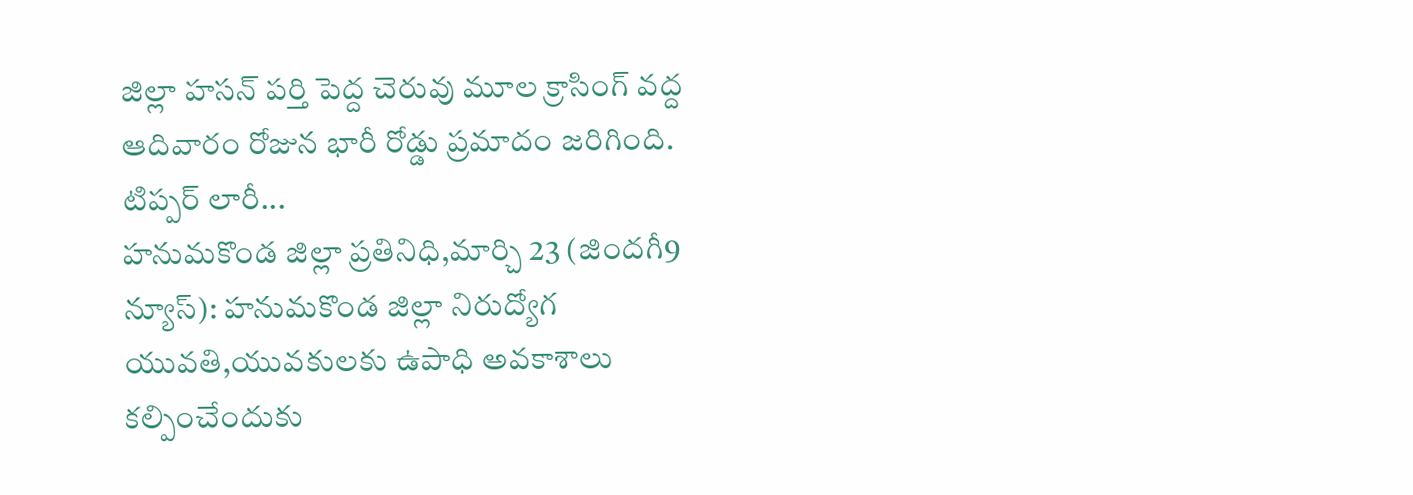జిల్లా హసన్ పర్తి పెద్ద చెరువు మూల క్రాసింగ్ వద్ద ఆదివారం రోజున భారీ రోడ్డు ప్రమాదం జరిగింది. టిప్పర్ లారీ...
హనుమకొండ జిల్లా ప్రతినిధి,మార్చి 23 (జిందగీ9 న్యూస్): హనుమకొండ జిల్లా నిరుద్యోగ యువతి,యువకులకు ఉపాధి అవకాశాలు కల్పించేందుకు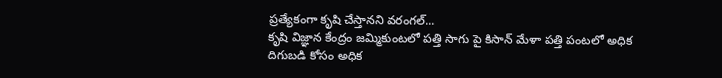ప్రత్యేకంగా కృషి చేస్తానని వరంగల్...
కృషి విజ్ఞాన కేంద్రం జమ్మికుంటలో పత్తి సాగు పై కిసాన్ మేళా పత్తి పంటలో అధిక దిగుబడి కోసం అధిక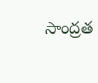సాంద్రత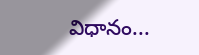విధానం...